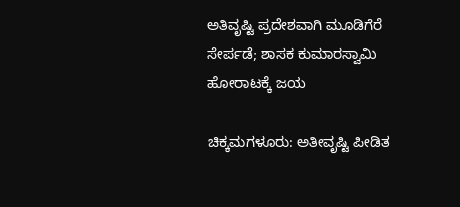ಅತಿವೃಷ್ಟಿ ಪ್ರದೇಶವಾಗಿ ಮೂಡಿಗೆರೆ ಸೇರ್ಪಡೆ; ಶಾಸಕ ಕುಮಾರಸ್ವಾಮಿ ಹೋರಾಟಕ್ಕೆ ಜಯ

ಚಿಕ್ಕಮಗಳೂರು: ಅತೀವೃಷ್ಟಿ ಪೀಡಿತ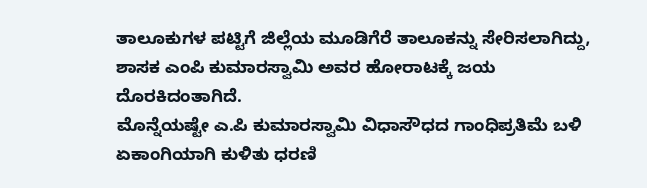ತಾಲೂಕುಗಳ ಪಟ್ಟಿಗೆ ಜಿಲ್ಲೆಯ ಮೂಡಿಗೆರೆ ತಾಲೂಕನ್ನು ಸೇರಿಸಲಾಗಿದ್ದು, ಶಾಸಕ ಎಂಪಿ ಕುಮಾರಸ್ವಾಮಿ ಅವರ ಹೋರಾಟಕ್ಕೆ ಜಯ ದೊರಕಿದಂತಾಗಿದೆ.
ಮೊನ್ನೆಯಷ್ಟೇ ಎ.ಪಿ ಕುಮಾರಸ್ವಾಮಿ ವಿಧಾಸೌಧದ ಗಾಂಧಿಪ್ರತಿಮೆ ಬಳಿ ಏಕಾಂಗಿಯಾಗಿ ಕುಳಿತು ಧರಣಿ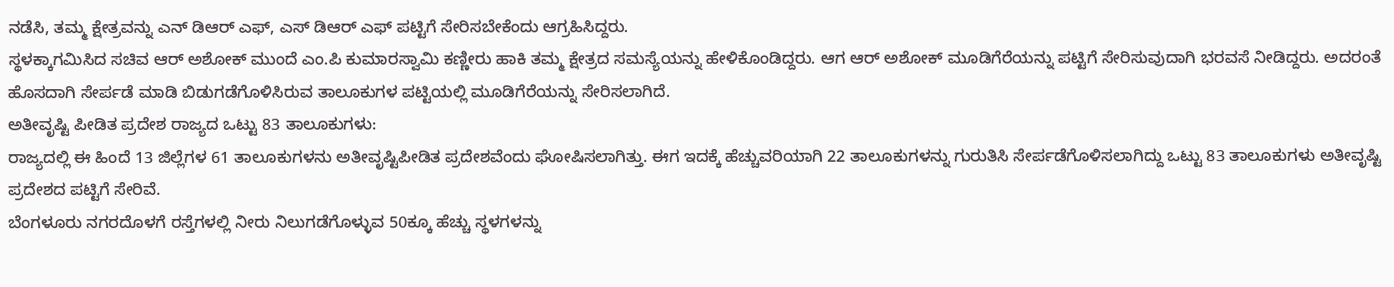ನಡೆಸಿ, ತಮ್ಮ ಕ್ಷೇತ್ರವನ್ನು ಎನ್ ಡಿಆರ್ ಎಫ್, ಎಸ್ ಡಿಆರ್ ಎಫ್ ಪಟ್ಟಿಗೆ ಸೇರಿಸಬೇಕೆಂದು ಆಗ್ರಹಿಸಿದ್ದರು.
ಸ್ಥಳಕ್ಕಾಗಮಿಸಿದ ಸಚಿವ ಆರ್ ಅಶೋಕ್ ಮುಂದೆ ಎಂ.ಪಿ ಕುಮಾರಸ್ವಾಮಿ ಕಣ್ಣೀರು ಹಾಕಿ ತಮ್ಮ ಕ್ಷೇತ್ರದ ಸಮಸ್ಯೆಯನ್ನು ಹೇಳಿಕೊಂಡಿದ್ದರು. ಆಗ ಆರ್ ಅಶೋಕ್ ಮೂಡಿಗೆರೆಯನ್ನು ಪಟ್ಟಿಗೆ ಸೇರಿಸುವುದಾಗಿ ಭರವಸೆ ನೀಡಿದ್ದರು. ಅದರಂತೆ ಹೊಸದಾಗಿ ಸೇರ್ಪಡೆ ಮಾಡಿ ಬಿಡುಗಡೆಗೊಳಿಸಿರುವ ತಾಲೂಕುಗಳ ಪಟ್ಟಿಯಲ್ಲಿ ಮೂಡಿಗೆರೆಯನ್ನು ಸೇರಿಸಲಾಗಿದೆ.
ಅತೀವೃಷ್ಟಿ ಪೀಡಿತ ಪ್ರದೇಶ ರಾಜ್ಯದ ಒಟ್ಟು 83 ತಾಲೂಕುಗಳು:
ರಾಜ್ಯದಲ್ಲಿ ಈ ಹಿಂದೆ 13 ಜಿಲ್ಲೆಗಳ 61 ತಾಲೂಕುಗಳನು ಅತೀವೃಷ್ಟಿಪೀಡಿತ ಪ್ರದೇಶವೆಂದು ಘೋಷಿಸಲಾಗಿತ್ತು. ಈಗ ಇದಕ್ಕೆ ಹೆಚ್ಚುವರಿಯಾಗಿ 22 ತಾಲೂಕುಗಳನ್ನು ಗುರುತಿಸಿ ಸೇರ್ಪಡೆಗೊಳಿಸಲಾಗಿದ್ದು ಒಟ್ಟು 83 ತಾಲೂಕುಗಳು ಅತೀವೃಷ್ಟಿ ಪ್ರದೇಶದ ಪಟ್ಟಿಗೆ ಸೇರಿವೆ.
ಬೆಂಗಳೂರು ನಗರದೊಳಗೆ ರಸ್ತೆಗಳಲ್ಲಿ ನೀರು ನಿಲುಗಡೆಗೊಳ್ಳುವ 50ಕ್ಕೂ ಹೆಚ್ಚು ಸ್ಥಳಗಳನ್ನು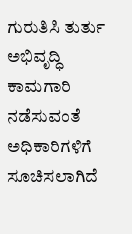ಗುರುತಿಸಿ ತುರ್ತು ಅಭಿವೃದ್ಧಿ ಕಾಮಗಾರಿ ನಡೆಸುವಂತೆ ಅಧಿಕಾರಿಗಳಿಗೆ ಸೂಚಿಸಲಾಗಿದೆ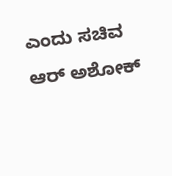ಎಂದು ಸಚಿವ ಆರ್ ಅಶೋಕ್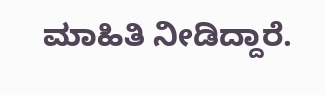ಮಾಹಿತಿ ನೀಡಿದ್ದಾರೆ.